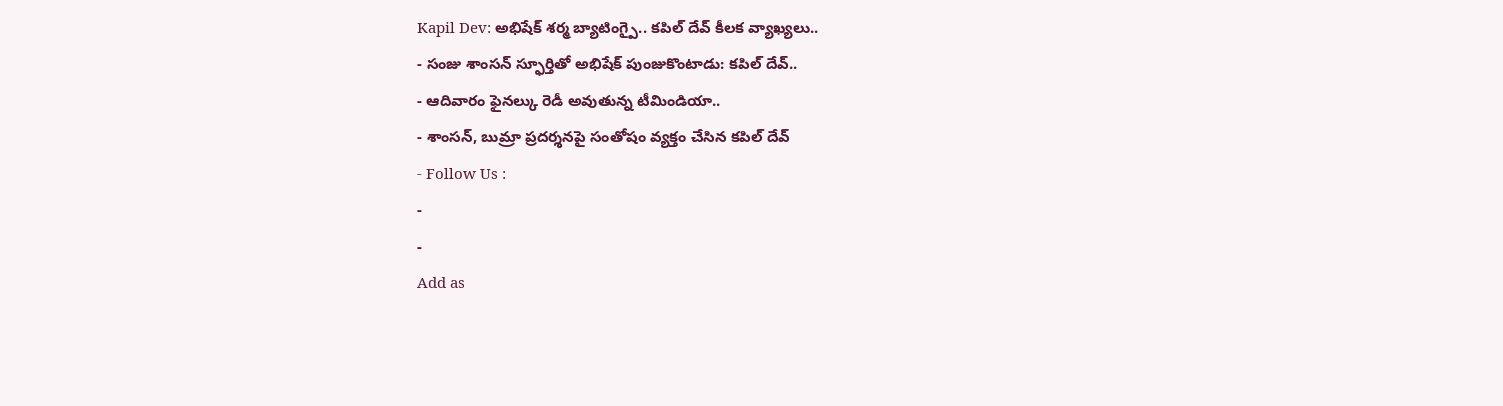Kapil Dev: అభిషేక్ శర్మ బ్యాటింగ్పై.. కపిల్ దేవ్ కీలక వ్యాఖ్యలు..
- సంజు శాంసన్ స్ఫూర్తితో అభిషేక్ పుంజుకొంటాడు: కపిల్ దేవ్..
- ఆదివారం ఫైనల్కు రెడీ అవుతున్న టీమిండియా..
- శాంసన్, బుమ్రా ప్రదర్శనపై సంతోషం వ్యక్తం చేసిన కపిల్ దేవ్
- Follow Us :
-
-
Add as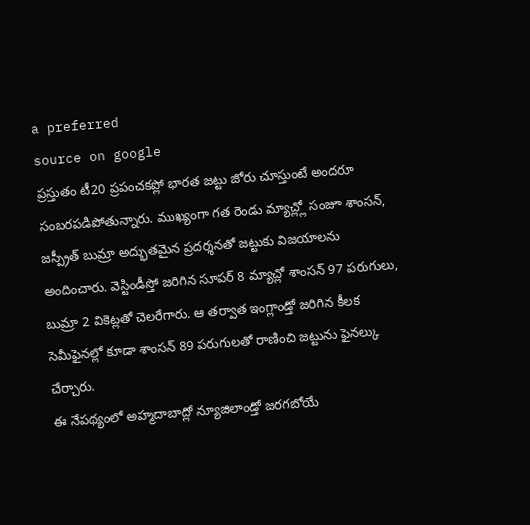a preferred
source on google
ప్రస్తుతం టీ20 ప్రపంచకప్లో భారత జట్టు జోరు చూస్తుంటే అందరూ సంబరపడిపోతున్నారు. ముఖ్యంగా గత రెండు మ్యాచ్ల్లో సంజూ శాంసన్, జస్ప్రీత్ బుమ్రా అద్భుతమైన ప్రదర్శనతో జట్టుకు విజయాలను అందించారు. వెస్టిండీస్తో జరిగిన సూపర్ 8 మ్యాచ్లో శాంసన్ 97 పరుగులు, బుమ్రా 2 వికెట్లతో చెలరేగారు. ఆ తర్వాత ఇంగ్లాండ్తో జరిగిన కీలక సెమీఫైనల్లో కూడా శాంసన్ 89 పరుగులతో రాణించి జట్టును ఫైనల్కు చేర్చారు.
ఈ నేపథ్యంలో అహ్మదాబాద్లో న్యూజిలాండ్తో జరగబోయే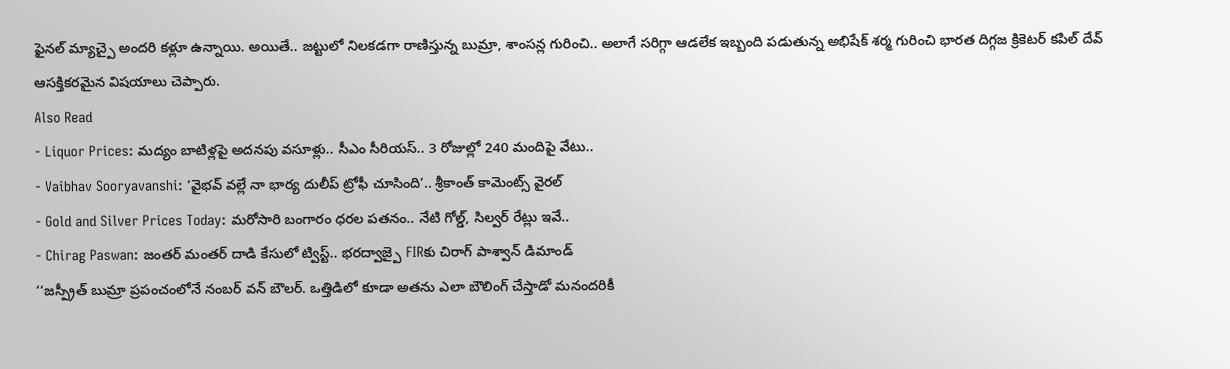ఫైనల్ మ్యాచ్పై అందరి కళ్లూ ఉన్నాయి. అయితే.. జట్టులో నిలకడగా రాణిస్తున్న బుమ్రా, శాంసన్ల గురించి.. అలాగే సరిగ్గా ఆడలేక ఇబ్బంది పడుతున్న అభిషేక్ శర్మ గురించి భారత దిగ్గజ క్రికెటర్ కపిల్ దేవ్ ఆసక్తికరమైన విషయాలు చెప్పారు.
Also Read
- Liquor Prices: మద్యం బాటిళ్లపై అదనపు వసూళ్లు.. సీఎం సీరియస్.. 3 రోజుల్లో 240 మందిపై వేటు..
- Vaibhav Sooryavanshi: ‘వైభవ్ వల్లే నా భార్య దులీప్ ట్రోఫీ చూసింది’.. శ్రీకాంత్ కామెంట్స్ వైరల్
- Gold and Silver Prices Today: మరోసారి బంగారం ధరల పతనం.. నేటి గోల్డ్, సిల్వర్ రేట్లు ఇవే..
- Chirag Paswan: జంతర్ మంతర్ దాడి కేసులో ట్విస్ట్.. భరద్వాజ్పై FIRకు చిరాగ్ పాశ్వాన్ డిమాండ్
‘‘జస్ప్రీత్ బుమ్రా ప్రపంచంలోనే నంబర్ వన్ బౌలర్. ఒత్తిడిలో కూడా అతను ఎలా బౌలింగ్ చేస్తాడో మనందరికీ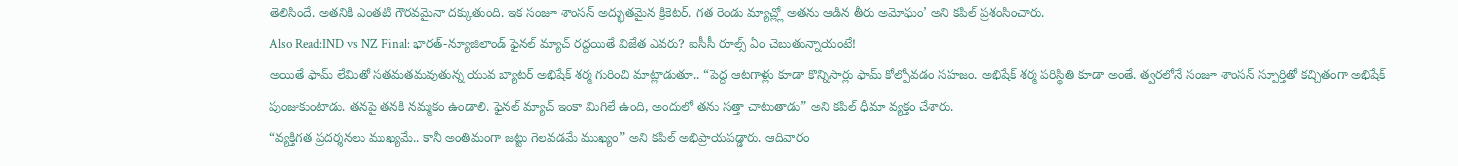తెలిసిందే. అతనికి ఎంతటి గౌరవమైనా దక్కుతుంది. ఇక సంజూ శాంసన్ అద్భుతమైన క్రికెటర్. గత రెండు మ్యాచ్ల్లో అతను ఆడిన తీరు అమోఘం’ అని కపిల్ ప్రశంసించారు.
Also Read:IND vs NZ Final: భారత్-న్యూజిలాండ్ ఫైనల్ మ్యాచ్ రద్దయితే విజేత ఎవరు? ఐసీసీ రూల్స్ ఏం చెబుతున్నాయంటే!
అయితే ఫామ్ లేమితో సతమతమవుతున్న యువ బ్యాటర్ అభిషేక్ శర్మ గురించి మాట్లాడుతూ.. “పెద్ద ఆటగాళ్లు కూడా కొన్నిసార్లు ఫామ్ కోల్పోవడం సహజం. అభిషేక్ శర్మ పరిస్థితి కూడా అంతే. త్వరలోనే సంజూ శాంసన్ స్పూర్తితో కచ్చితంగా అభిషేక్ పుంజుకుంటాడు. తనపై తనకి నమ్మకం ఉండాలి. ఫైనల్ మ్యాచ్ ఇంకా మిగిలే ఉంది, అందులో తను సత్తా చాటుతాడు” అని కపిల్ ధీమా వ్యక్తం చేశారు.
“వ్యక్తిగత ప్రదర్శనలు ముఖ్యమే.. కానీ అంతిమంగా జట్టు గెలవడమే ముఖ్యం” అని కపిల్ అభిప్రాయపడ్డారు. ఆదివారం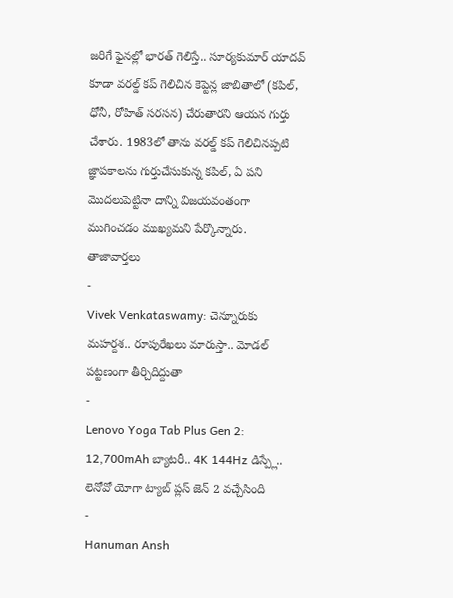జరిగే ఫైనల్లో భారత్ గెలిస్తే.. సూర్యకుమార్ యాదవ్ కూడా వరల్డ్ కప్ గెలిచిన కెప్టెన్ల జాబితాలో (కపిల్, ధోనీ, రోహిత్ సరసన) చేరుతారని ఆయన గుర్తు చేశారు. 1983లో తాను వరల్డ్ కప్ గెలిచినప్పటి జ్ఞాపకాలను గుర్తుచేసుకున్న కపిల్, ఏ పని మొదలుపెట్టినా దాన్ని విజయవంతంగా ముగించడం ముఖ్యమని పేర్కొన్నారు.
తాజావార్తలు
-
Vivek Venkataswamy: చెన్నూరుకు మహర్దశ.. రూపురేఖలు మారుస్తా.. మోడల్ పట్టణంగా తీర్చిదిద్దుతా
-
Lenovo Yoga Tab Plus Gen 2: 12,700mAh బ్యాటరీ.. 4K 144Hz డిస్ప్లే.. లెనోవో యోగా ట్యాబ్ ప్లస్ జెన్ 2 వచ్చేసింది
-
Hanuman Ansh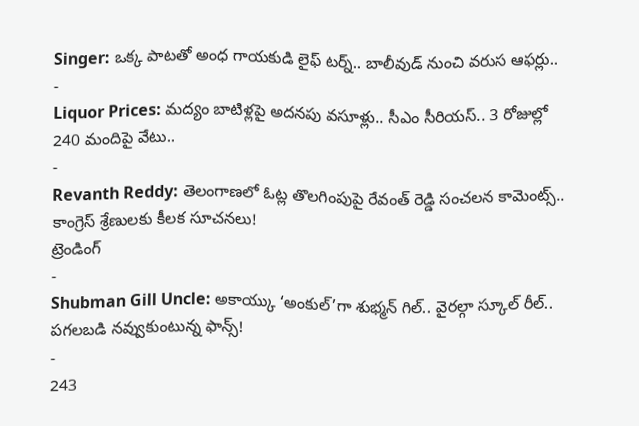Singer: ఒక్క పాటతో అంధ గాయకుడి లైఫ్ టర్న్.. బాలీవుడ్ నుంచి వరుస ఆఫర్లు..
-
Liquor Prices: మద్యం బాటిళ్లపై అదనపు వసూళ్లు.. సీఎం సీరియస్.. 3 రోజుల్లో 240 మందిపై వేటు..
-
Revanth Reddy: తెలంగాణలో ఓట్ల తొలగింపుపై రేవంత్ రెడ్డి సంచలన కామెంట్స్.. కాంగ్రెస్ శ్రేణులకు కీలక సూచనలు!
ట్రెండింగ్
-
Shubman Gill Uncle: అకాయ్కు ‘అంకుల్’గా శుభ్మన్ గిల్.. వైరల్గా స్కూల్ రీల్.. పగలబడి నవ్వుకుంటున్న ఫాన్స్!
-
243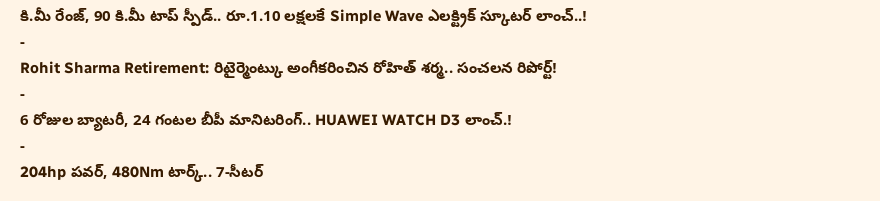కి.మీ రేంజ్, 90 కి.మీ టాప్ స్పీడ్.. రూ.1.10 లక్షలకే Simple Wave ఎలక్ట్రిక్ స్కూటర్ లాంచ్..!
-
Rohit Sharma Retirement: రిటైర్మెంట్కు అంగీకరించిన రోహిత్ శర్మ.. సంచలన రిపోర్ట్!
-
6 రోజుల బ్యాటరీ, 24 గంటల బీపీ మానిటరింగ్.. HUAWEI WATCH D3 లాంచ్.!
-
204hp పవర్, 480Nm టార్క్.. 7-సీటర్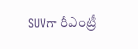SUVగా రీఎంట్రీ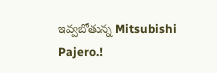ఇవ్వబోతున్న Mitsubishi Pajero.!